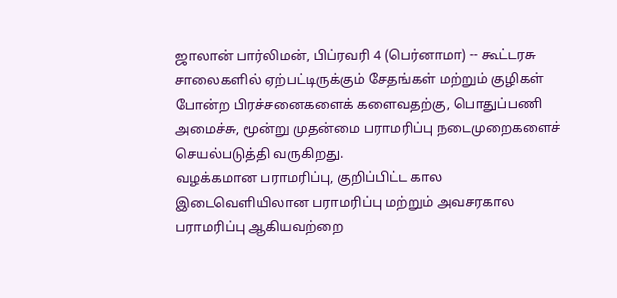ஜாலான் பார்லிமன், பிப்ரவரி 4 (பெர்னாமா) -- கூட்டரசு சாலைகளில் ஏற்பட்டிருக்கும் சேதங்கள் மற்றும் குழிகள் போன்ற பிரச்சனைகளைக் களைவதற்கு, பொதுப்பணி அமைச்சு, மூன்று முதன்மை பராமரிப்பு நடைமுறைகளைச் செயல்படுத்தி வருகிறது.
வழக்கமான பராமரிப்பு, குறிப்பிட்ட கால இடைவெளியிலான பராமரிப்பு மற்றும் அவசரகால பராமரிப்பு ஆகியவற்றை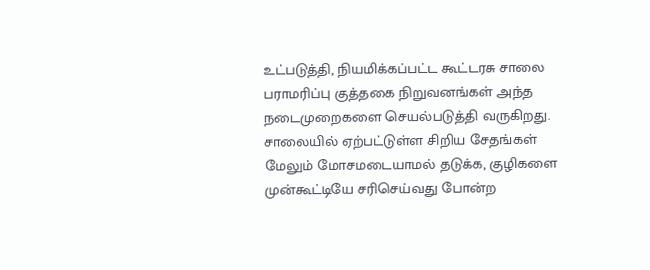உட்படுத்தி, நியமிக்கப்பட்ட கூட்டரசு சாலை பராமரிப்பு குத்தகை நிறுவனங்கள் அந்த நடைமுறைகளை செயல்படுத்தி வருகிறது.
சாலையில் ஏற்பட்டுள்ள சிறிய சேதங்கள் மேலும் மோசமடையாமல் தடுக்க, குழிகளை முன்கூட்டியே சரிசெய்வது போன்ற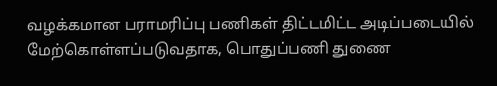வழக்கமான பராமரிப்பு பணிகள் திட்டமிட்ட அடிப்படையில் மேற்கொள்ளப்படுவதாக, பொதுப்பணி துணை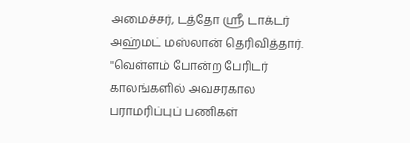அமைச்சர், டத்தோ ஶ்ரீ டாக்டர் அஹ்மட் மஸ்லான் தெரிவித்தார்.
''வெள்ளம் போன்ற பேரிடர் காலங்களில் அவசரகால பராமரிப்புப் பணிகள்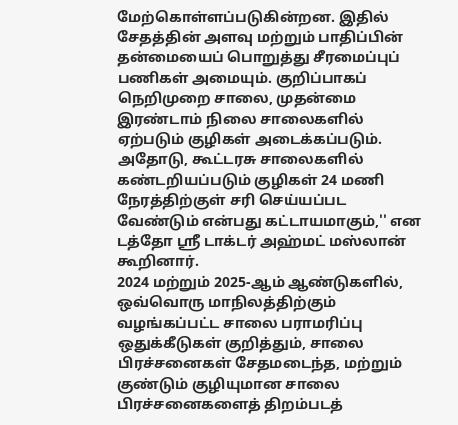மேற்கொள்ளப்படுகின்றன. இதில் சேதத்தின் அளவு மற்றும் பாதிப்பின் தன்மையைப் பொறுத்து சீரமைப்புப் பணிகள் அமையும். குறிப்பாகப் நெறிமுறை சாலை, முதன்மை இரண்டாம் நிலை சாலைகளில் ஏற்படும் குழிகள் அடைக்கப்படும். அதோடு, கூட்டரசு சாலைகளில் கண்டறியப்படும் குழிகள் 24 மணி நேரத்திற்குள் சரி செய்யப்பட வேண்டும் என்பது கட்டாயமாகும்,'' என டத்தோ ஶ்ரீ டாக்டர் அஹ்மட் மஸ்லான் கூறினார்.
2024 மற்றும் 2025-ஆம் ஆண்டுகளில், ஒவ்வொரு மாநிலத்திற்கும் வழங்கப்பட்ட சாலை பராமரிப்பு ஒதுக்கீடுகள் குறித்தும், சாலை பிரச்சனைகள் சேதமடைந்த, மற்றும் குண்டும் குழியுமான சாலை பிரச்சனைகளைத் திறம்படத்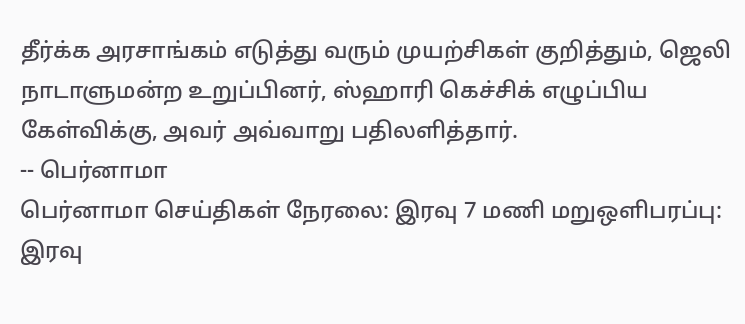தீர்க்க அரசாங்கம் எடுத்து வரும் முயற்சிகள் குறித்தும், ஜெலி நாடாளுமன்ற உறுப்பினர், ஸ்ஹாரி கெச்சிக் எழுப்பிய கேள்விக்கு, அவர் அவ்வாறு பதிலளித்தார்.
-- பெர்னாமா
பெர்னாமா செய்திகள் நேரலை: இரவு 7 மணி மறுஒளிபரப்பு: இரவு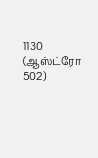1130 (ஆஸ்ட்ரோ 502)